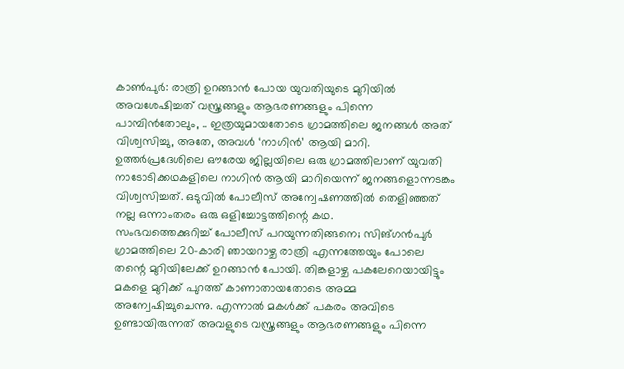കാൺപുർ: രാത്രി ഉറങ്ങാൻ പോയ യുവതിയുടെ മുറിയിൽ അവശേഷിച്ചത് വസ്ത്രങ്ങളും ആഭരണങ്ങളും പിന്നെ പാമ്പിൻതോലും, .. ഇത്രയുമായതോടെ ഗ്രാമത്തിലെ ജനങ്ങൾ അത് വിശ്വസിച്ചു, അതേ, അവൾ ‘നാഗിൻ’ ആയി മാറി. ഉത്തർപ്രദേശിലെ ഔരേയ ജില്ലയിലെ ഒരു ഗ്രാമത്തിലാണ് യുവതി നാടോടിക്കഥകളിലെ നാഗിൻ ആയി മാറിയെന്ന് ജനങ്ങളൊന്നടങ്കം വിശ്വസിച്ചത്. ഒടുവിൽ പോലീസ് അന്വേഷണത്തിൽ തെളിഞ്ഞത് നല്ല ഒന്നാംതരം ഒരു ഒളിച്ചോട്ടത്തിന്റെ കഥ.
സംഭവത്തെക്കുറിച്ച് പോലീസ് പറയുന്നതിങ്ങനെ; സിങ്ഗൻപുർ ഗ്രാമത്തിലെ 20-കാരി ഞായറാഴ്ച രാത്രി എന്നത്തേയും പോലെ തന്റെ മുറിയിലേക്ക് ഉറങ്ങാൻ പോയി. തിങ്കളാഴ്ച പകലേറെയായിട്ടും മകളെ മുറിക്ക് പുറത്ത് കാണാതായതോടെ അമ്മ അന്വേഷിച്ചുചെന്നു. എന്നാൽ മകൾക്ക് പകരം അവിടെ ഉണ്ടായിരുന്നത് അവളുടെ വസ്ത്രങ്ങളും ആഭരണങ്ങളും പിന്നെ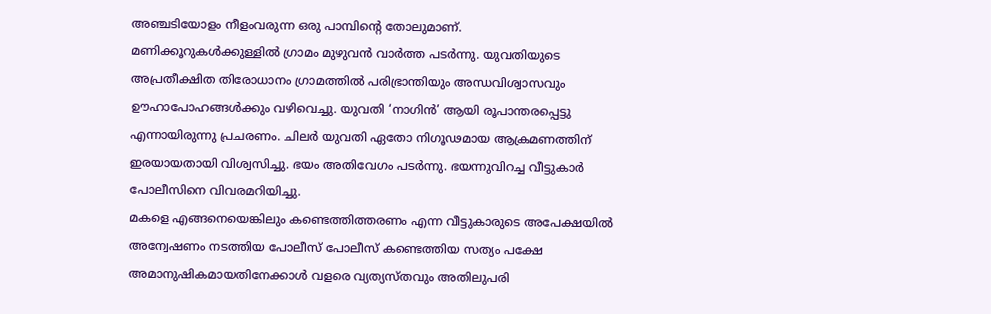അഞ്ചടിയോളം നീളംവരുന്ന ഒരു പാമ്പിന്റെ തോലുമാണ്.
മണിക്കൂറുകൾക്കുള്ളിൽ ഗ്രാമം മുഴുവൻ വാർത്ത പടർന്നു. യുവതിയുടെ അപ്രതീക്ഷിത തിരോധാനം ഗ്രാമത്തിൽ പരിഭ്രാന്തിയും അന്ധവിശ്വാസവും ഊഹാപോഹങ്ങൾക്കും വഴിവെച്ചു. യുവതി ‘നാഗിൻ’ ആയി രൂപാന്തരപ്പെട്ടു എന്നായിരുന്നു പ്രചരണം. ചിലർ യുവതി ഏതോ നിഗൂഢമായ ആക്രമണത്തിന് ഇരയായതായി വിശ്വസിച്ചു. ഭയം അതിവേഗം പടർന്നു. ഭയന്നുവിറച്ച വീട്ടുകാർ പോലീസിനെ വിവരമറിയിച്ചു.
മകളെ എങ്ങനെയെങ്കിലും കണ്ടെത്തിത്തരണം എന്ന വീട്ടുകാരുടെ അപേക്ഷയിൽ അന്വേഷണം നടത്തിയ പോലീസ് പോലീസ് കണ്ടെത്തിയ സത്യം പക്ഷേ അമാനുഷികമായതിനേക്കാൾ വളരെ വ്യത്യസ്തവും അതിലുപരി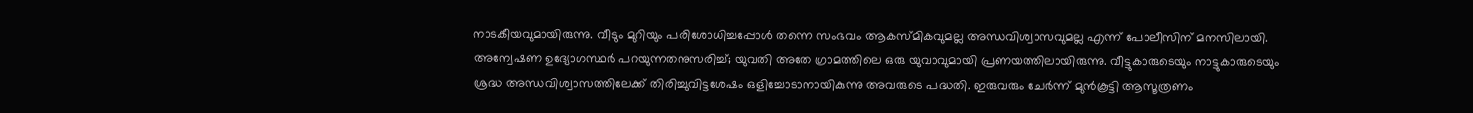നാടകീയവുമായിരുന്നു. വീടും മുറിയും പരിശോധിച്ചപ്പോൾ തന്നെ സംഭവം ആകസ്മികവുമല്ല അന്ധവിശ്വാസവുമല്ല എന്ന് പോലീസിന് മനസിലായി.
അന്വേഷണ ഉദ്യോഗസ്ഥർ പറയുന്നതനുസരിച്ച്; യുവതി അതേ ഗ്രാമത്തിലെ ഒരു യുവാവുമായി പ്രണയത്തിലായിരുന്നു. വീട്ടുകാരുടെയും നാട്ടുകാരുടെയും ശ്രദ്ധ അന്ധവിശ്വാസത്തിലേക്ക് തിരിച്ചുവിട്ടശേഷം ഒളിച്ചോടാനായികുന്നു അവരുടെ പദ്ധതി. ഇരുവരും ചേർന്ന് മുൻകൂട്ടി ആസൂത്രണം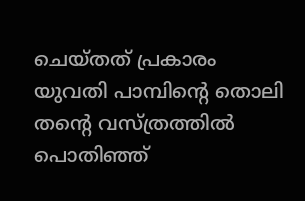ചെയ്തത് പ്രകാരം യുവതി പാമ്പിന്റെ തൊലി തന്റെ വസ്ത്രത്തിൽ പൊതിഞ്ഞ്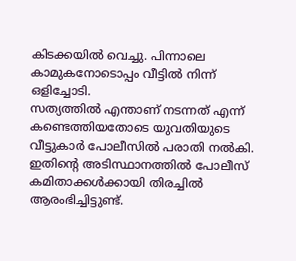കിടക്കയിൽ വെച്ചു. പിന്നാലെ കാമുകനോടൊപ്പം വീട്ടിൽ നിന്ന് ഒളിച്ചോടി.
സത്യത്തിൽ എന്താണ് നടന്നത് എന്ന് കണ്ടെത്തിയതോടെ യുവതിയുടെ വീട്ടുകാർ പോലീസിൽ പരാതി നൽകി. ഇതിന്റെ അടിസ്ഥാനത്തിൽ പോലീസ് കമിതാക്കൾക്കായി തിരച്ചിൽ ആരംഭിച്ചിട്ടുണ്ട്.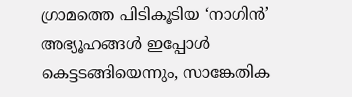ഗ്രാമത്തെ പിടികൂടിയ ‘നാഗിൻ’ അഭ്യൂഹങ്ങൾ ഇപ്പോൾ കെട്ടടങ്ങിയെന്നും, സാങ്കേതിക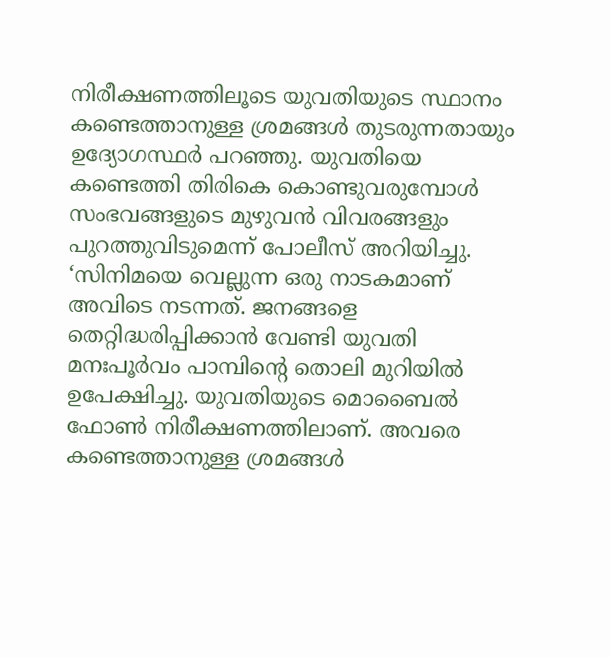നിരീക്ഷണത്തിലൂടെ യുവതിയുടെ സ്ഥാനം കണ്ടെത്താനുള്ള ശ്രമങ്ങൾ തുടരുന്നതായും ഉദ്യോഗസ്ഥർ പറഞ്ഞു. യുവതിയെ കണ്ടെത്തി തിരികെ കൊണ്ടുവരുമ്പോൾ സംഭവങ്ങളുടെ മുഴുവൻ വിവരങ്ങളും പുറത്തുവിടുമെന്ന് പോലീസ് അറിയിച്ചു.
‘സിനിമയെ വെല്ലുന്ന ഒരു നാടകമാണ് അവിടെ നടന്നത്. ജനങ്ങളെ തെറ്റിദ്ധരിപ്പിക്കാൻ വേണ്ടി യുവതി മനഃപൂർവം പാമ്പിന്റെ തൊലി മുറിയിൽ ഉപേക്ഷിച്ചു. യുവതിയുടെ മൊബൈൽ ഫോൺ നിരീക്ഷണത്തിലാണ്. അവരെ കണ്ടെത്താനുള്ള ശ്രമങ്ങൾ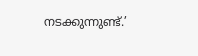നടക്കുന്നുണ്ട്.’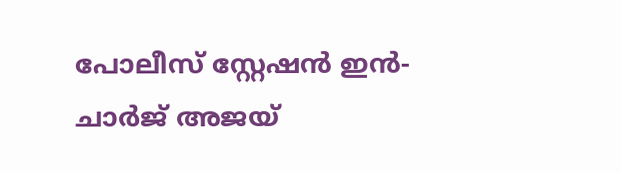പോലീസ് സ്റ്റേഷൻ ഇൻ-ചാർജ് അജയ്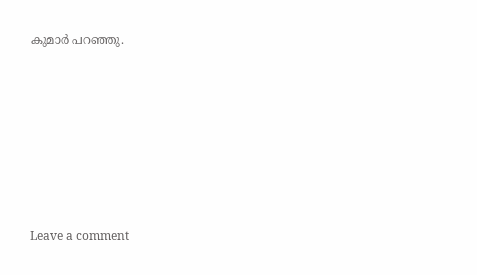കുമാർ പറഞ്ഞു.







Leave a comment